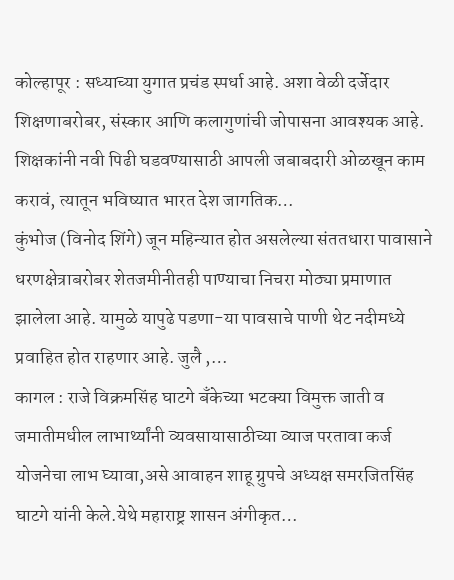कोल्हापूर : सध्याच्या युगात प्रचंड स्पर्धा आहे. अशा वेळी दर्जेदार शिक्षणाबरोबर, संस्कार आणि कलागुणांची जोपासना आवश्यक आहे. शिक्षकांनी नवी पिढी घडवण्यासाठी आपली जबाबदारी ओळखून काम करावं, त्यातून भविष्यात भारत देश जागतिक…
कुंभोज (विनोद शिंगे) जून महिन्यात होत असलेल्या संततधारा पावासाने धरणक्षेत्राबरोबर शेतजमीनीतही पाण्याचा निचरा मोठ्या प्रमाणात झालेला आहे. यामुळे यापुढे पडणा-या पावसाचे पाणी थेट नदीमध्ये प्रवाहित होत राहणार आहे. जुलै ,…
कागल : राजे विक्रमसिंह घाटगे बँकेच्या भटक्या विमुक्त जाती व जमातीमधील लाभार्थ्यांनी व्यवसायासाठीच्या व्याज परतावा कर्ज योजनेचा लाभ घ्यावा,असे आवाहन शाहू ग्रुपचे अध्यक्ष समरजितसिंह घाटगे यांनी केले.येथे महाराष्ट्र शासन अंगीकृत…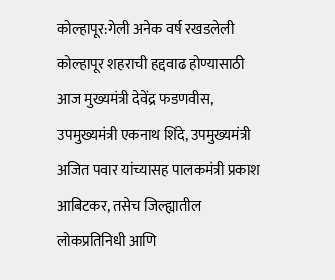कोल्हापूर:गेली अनेक वर्ष रखडलेली कोल्हापूर शहराची हद्दवाढ होण्यासाठी आज मुख्यमंत्री देवेंद्र फडणवीस, उपमुख्यमंत्री एकनाथ शिंदे, उपमुख्यमंत्री अजित पवार यांच्यासह पालकमंत्री प्रकाश आबिटकर, तसेच जिल्ह्यातील लोकप्रतिनिधी आणि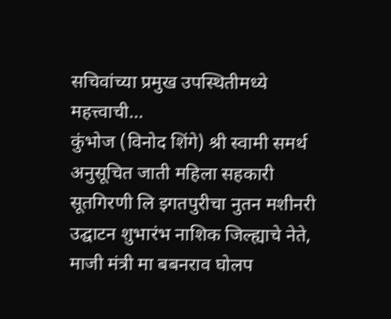सचिवांच्या प्रमुख उपस्थितीमध्ये महत्त्वाची…
कुंभोज (विनोद शिंगे) श्री स्वामी समर्थ अनुसूचित जाती महिला सहकारी सूतगिरणी लि इगतपुरीचा नुतन मशीनरी उद्घाटन शुभारंभ नाशिक जिल्ह्याचे नेते, माजी मंत्री मा बबनराव घोलप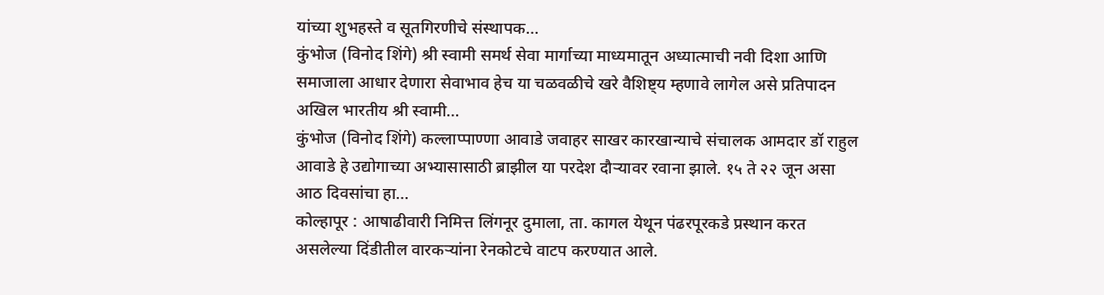यांच्या शुभहस्ते व सूतगिरणीचे संस्थापक…
कुंभोज (विनोद शिंगे) श्री स्वामी समर्थ सेवा मार्गाच्या माध्यमातून अध्यात्माची नवी दिशा आणि समाजाला आधार देणारा सेवाभाव हेच या चळवळीचे खरे वैशिष्ट्य म्हणावे लागेल असे प्रतिपादन अखिल भारतीय श्री स्वामी…
कुंभोज (विनोद शिंगे) कल्लाप्पाण्णा आवाडे जवाहर साखर कारखान्याचे संचालक आमदार डॉ राहुल आवाडे हे उद्योगाच्या अभ्यासासाठी ब्राझील या परदेश दौऱ्यावर रवाना झाले. १५ ते २२ जून असा आठ दिवसांचा हा…
कोल्हापूर : आषाढीवारी निमित्त लिंगनूर दुमाला, ता. कागल येथून पंढरपूरकडे प्रस्थान करत असलेल्या दिंडीतील वारकऱ्यांना रेनकोटचे वाटप करण्यात आले.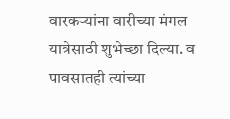वारकऱ्यांना वारीच्या मंगल यात्रेसाठी शुभेच्छा दिल्या. व पावसातही त्यांच्या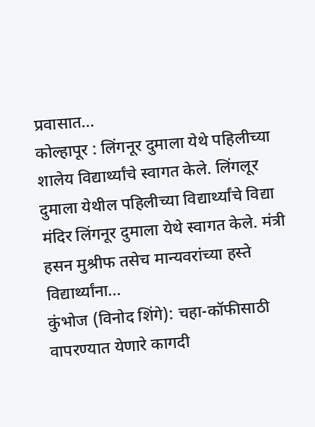प्रवासात…
कोल्हापूर : लिंगनूर दुमाला येथे पहिलीच्या शालेय विद्यार्थ्यांचे स्वागत केले. लिंगलूर दुमाला येथील पहिलीच्या विद्यार्थ्यांचे विद्या मंदिर लिंगनूर दुमाला येथे स्वागत केले. मंत्री हसन मुश्रीफ तसेच मान्यवरांच्या हस्ते विद्यार्थ्यांना…
कुंभोज (विनोद शिंगे): चहा-कॉफीसाठी वापरण्यात येणारे कागदी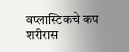वप्लास्टिकचे कप शरीरास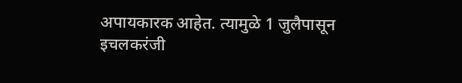अपायकारक आहेत. त्यामुळे 1 जुलैपासून इचलकरंजी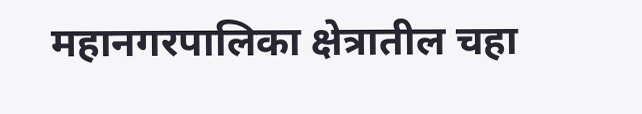महानगरपालिका क्षेत्रातील चहा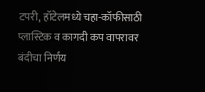टपरी, हॉटेलमध्ये चहा-कॉफीसाठी प्लास्टिक व कागदी कप वापरावर बंदीचा निर्णय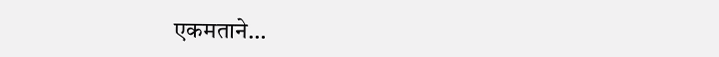एकमताने…